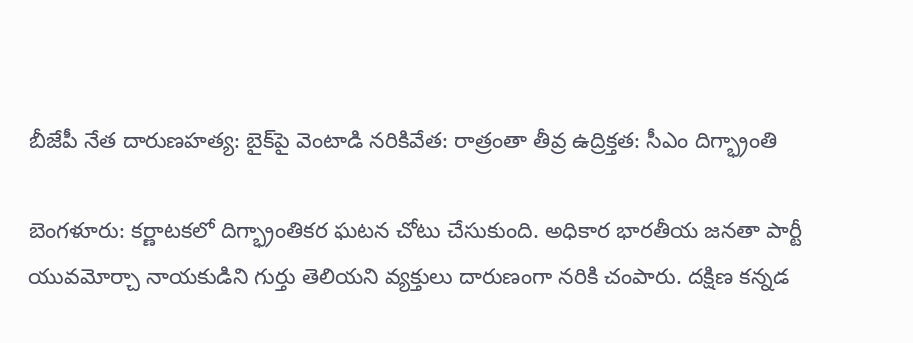బీజేపీ నేత దారుణహత్య: బైక్‌పై వెంటాడి నరికివేత: రాత్రంతా తీవ్ర ఉద్రిక్తత: సీఎం దిగ్భ్రాంతి

బెంగళూరు: కర్ణాటకలో దిగ్భ్రాంతికర ఘటన చోటు చేసుకుంది. అధికార భారతీయ జనతా పార్టీ యువమోర్చా నాయకుడిని గుర్తు తెలియని వ్యక్తులు దారుణంగా నరికి చంపారు. దక్షిణ కన్నడ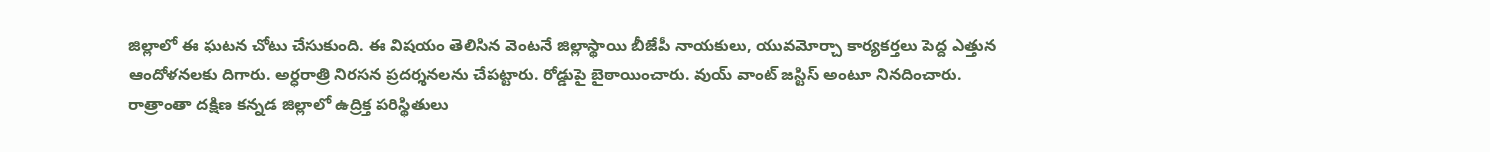జిల్లాలో ఈ ఘటన చోటు చేసుకుంది. ఈ విషయం తెలిసిన వెంటనే జిల్లాస్థాయి బీజేపీ నాయకులు, యువమోర్చా కార్యకర్తలు పెద్ద ఎత్తున ఆందోళనలకు దిగారు. అర్ధరాత్రి నిరసన ప్రదర్శనలను చేపట్టారు. రోడ్డుపై బైఠాయించారు. వుయ్ వాంట్ జస్టిస్ అంటూ నినదించారు. రాత్రాంతా దక్షిణ కన్నడ జిల్లాలో ఉద్రిక్త పరిస్థితులు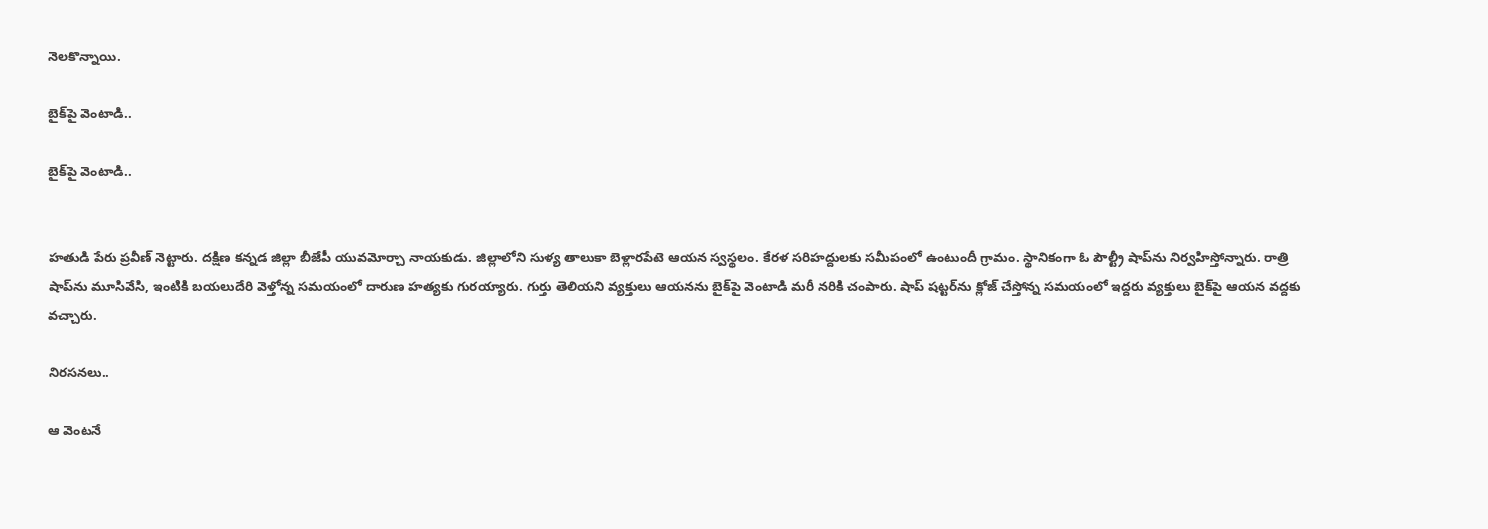నెలకొన్నాయి.

బైక్‌పై వెంటాడి..

బైక్‌పై వెంటాడి..


హతుడి పేరు ప్రవీణ్ నెట్టారు. దక్షిణ కన్నడ జిల్లా బీజేపీ యువమోర్చా నాయకుడు. జిల్లాలోని సుళ్య తాలుకా బెళ్లారపేటె ఆయన స్వస్థలం. కేరళ సరిహద్దులకు సమీపంలో ఉంటుందీ గ్రామం. స్థానికంగా ఓ పౌల్ట్రీ షాప్‌ను నిర్వహిస్తోన్నారు. రాత్రి షాప్‌ను మూసివేసి, ఇంటికి బయలుదేరి వెళ్తోన్న సమయంలో దారుణ హత్యకు గురయ్యారు. గుర్తు తెలియని వ్యక్తులు ఆయనను బైక్‌పై వెంటాడి మరీ నరికి చంపారు. షాప్‌ షట్టర్‌ను క్లోజ్ చేస్తోన్న సమయంలో ఇద్దరు వ్యక్తులు బైక్‌పై ఆయన వద్దకు వచ్చారు.

నిరసనలు..

ఆ వెంటనే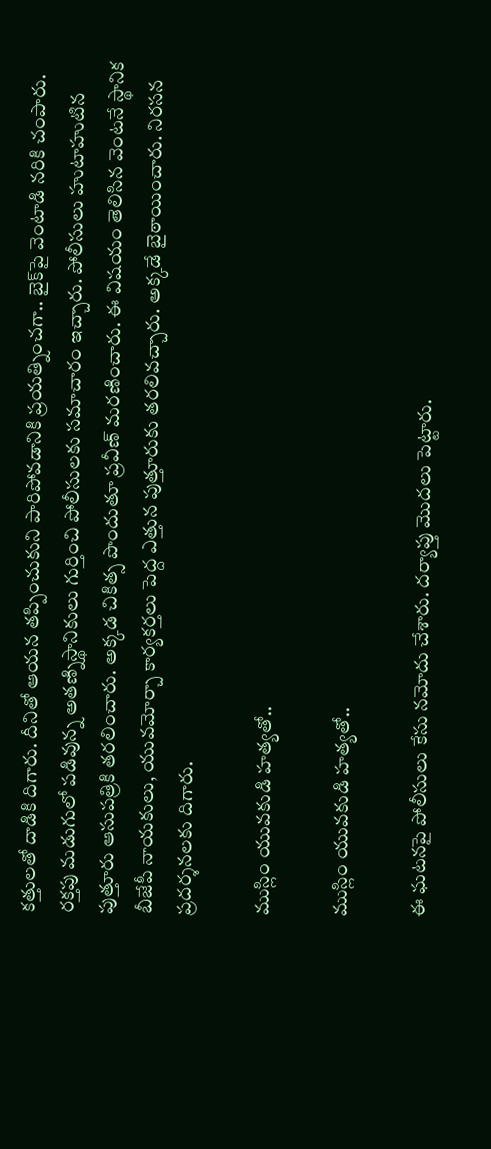కత్తులతో దాడికి దిగారు. దీనితో ఆయన తప్పించుకుని పారిపోవడానికి ప్రయత్నించగా.. బైక్‌పై వెంటాడి నరికి చంపారు. రక్తపు మడుగులో పడివున్న అతణ్నిస్థానికులు గుర్తించి పోలీసులకు సమాచారం ఇచ్చారు. పోలీసులు హుటాహుటిన పుత్తూరు ఆసుపత్రికి తరలించారు. అక్కడ చికిత్స పొందుతూ ప్రవీణ్ మరణించారు. ఈ విషయం తెలిసిన వెంటనే స్థానిక బీజేపీ నాయకులు, యువమోర్చా కార్యకర్తలు పెద్ద ఎత్తున పుత్తూరుకు తరలివచ్చారు. అక్కడే బైఠాయించారు. నిరసన ప్రదర్శనలకు దిగారు.

ముస్లిం యువకుడి హత్యతో..

ముస్లిం యువకుడి హత్యతో..

ఈ ఘటనపై పోలీసులు కేసు నమోదు చేశారు. దర్యాప్తు మొదలు పెట్టారు.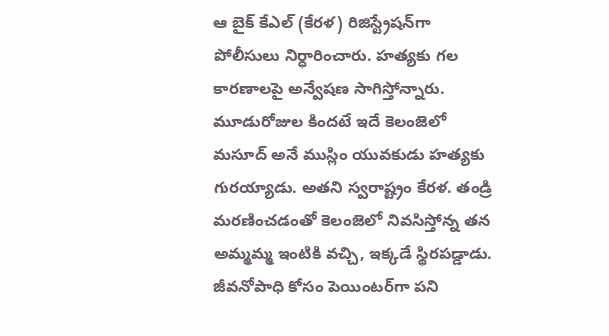ఆ బైక్ కేఎల్ (కేరళ) రిజిస్ట్రేషన్‌గా పోలీసులు నిర్ధారించారు. హత్యకు గల కారణాలపై అన్వేషణ సాగిస్తోన్నారు. మూడురోజుల కిందటే ఇదే కెలంజెలో మసూద్ అనే ముస్లిం యువకుడు హత్యకు గురయ్యాడు. అతని స్వరాష్ట్రం కేరళ. తండ్రి మరణించడంతో కెలంజెలో నివసిస్తోన్న తన అమ్మమ్మ ఇంటికి వచ్చి, ఇక్కడే స్థిరపడ్డాడు. జీవనోపాధి కోసం పెయింటర్‌గా పని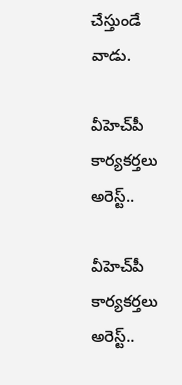చేస్తుండే వాడు.

వీహెచ్‌పీ కార్యకర్తలు అరెస్ట్..

వీహెచ్‌పీ కార్యకర్తలు అరెస్ట్..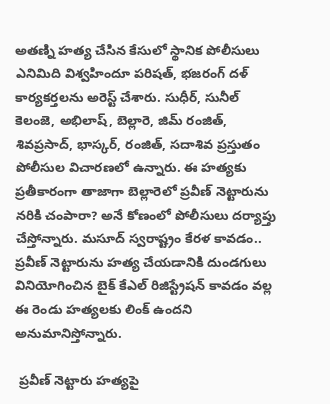అతణ్ని హత్య చేసిన కేసులో స్థానిక పోలీసులు ఎనిమిది విశ్వహిందూ పరిషత్, భజరంగ్ దళ్ కార్యకర్తలను అరెస్ట్ చేశారు. సుధీర్, సునీల్ కెలంజె, అభిలాష్, బెల్లారె, జిమ్ రంజిత్, శివప్రసాద్, భాస్కర్, రంజిత్, సదాశివ ప్రస్తుతం పోలీసుల విచారణలో ఉన్నారు. ఈ హత్యకు ప్రతీకారంగా తాజాగా బెల్లారెలో ప్రవీణ్ నెట్టారును నరికి చంపారా? అనే కోణంలో పోలీసులు దర్యాప్తు చేస్తోన్నారు. మసూద్ స్వరాష్ట్రం కేరళ కావడం.. ప్రవీణ్ నెట్టారును హత్య చేయడానికి దుండగులు వినియోగించిన బైక్ కేఎల్ రిజిస్ట్రేషన్‌ కావడం వల్ల ఈ రెండు హత్యలకు లింక్ ఉందని అనుమానిస్తోన్నారు.

 ప్రవీణ్ నెట్టారు హత్యపై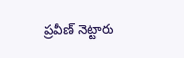ప్రవీణ్ నెట్టారు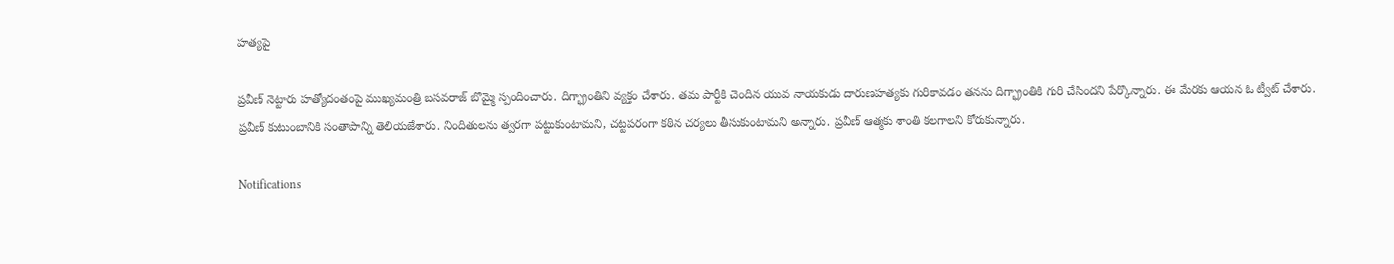హత్యపై

ప్రవీణ్ నెట్టారు హత్యోదంతంపై ముఖ్యమంత్రి బసవరాజ్ బొమ్మై స్పందించారు. దిగ్భ్రాంతిని వ్యక్తం చేశారు. తమ పార్టీకి చెందిన యువ నాయకుడు దారుణహత్యకు గురికావడం తనను దిగ్భ్రాంతికి గురి చేసిందని పేర్కొన్నారు. ఈ మేరకు ఆయన ఓ ట్వీట్ చేశారు. ప్రవీణ్ కుటుంబానికి సంతాపాన్ని తెలియజేశారు. నిందితులను త్వరగా పట్టుకుంటామని, చట్టపరంగా కఠిన చర్యలు తీసుకుంటామని అన్నారు. ప్రవీణ్ ఆత్మకు శాంతి కలగాలని కోరుకున్నారు.

Notifications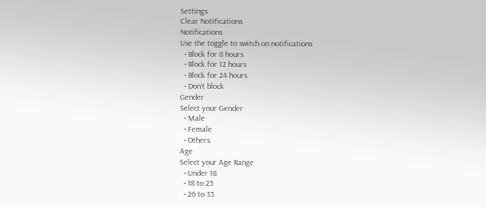Settings
Clear Notifications
Notifications
Use the toggle to switch on notifications
  • Block for 8 hours
  • Block for 12 hours
  • Block for 24 hours
  • Don't block
Gender
Select your Gender
  • Male
  • Female
  • Others
Age
Select your Age Range
  • Under 18
  • 18 to 25
  • 26 to 35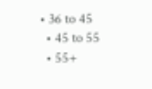• 36 to 45
  • 45 to 55
  • 55+